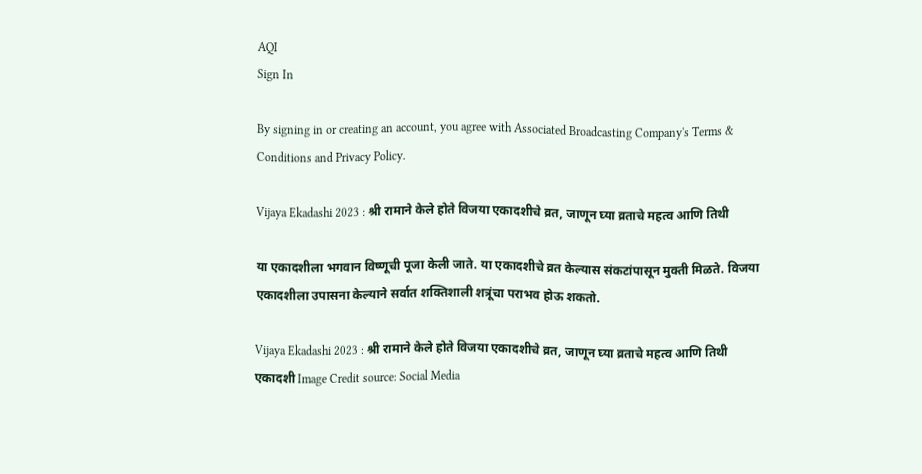AQI
Sign In

By signing in or creating an account, you agree with Associated Broadcasting Company's Terms & Conditions and Privacy Policy.

Vijaya Ekadashi 2023 : श्री रामाने केले होते विजया एकादशीचे व्रत, जाणून घ्या व्रताचे महत्व आणि तिथी

या एकादशीला भगवान विष्णूची पूजा केली जाते. या एकादशीचे व्रत केल्यास संकटांपासून मुक्ती मिळते. विजया एकादशीला उपासना केल्याने सर्वात शक्तिशाली शत्रूंचा पराभव होऊ शकतो.

Vijaya Ekadashi 2023 : श्री रामाने केले होते विजया एकादशीचे व्रत, जाणून घ्या व्रताचे महत्व आणि तिथी
एकादशी Image Credit source: Social Media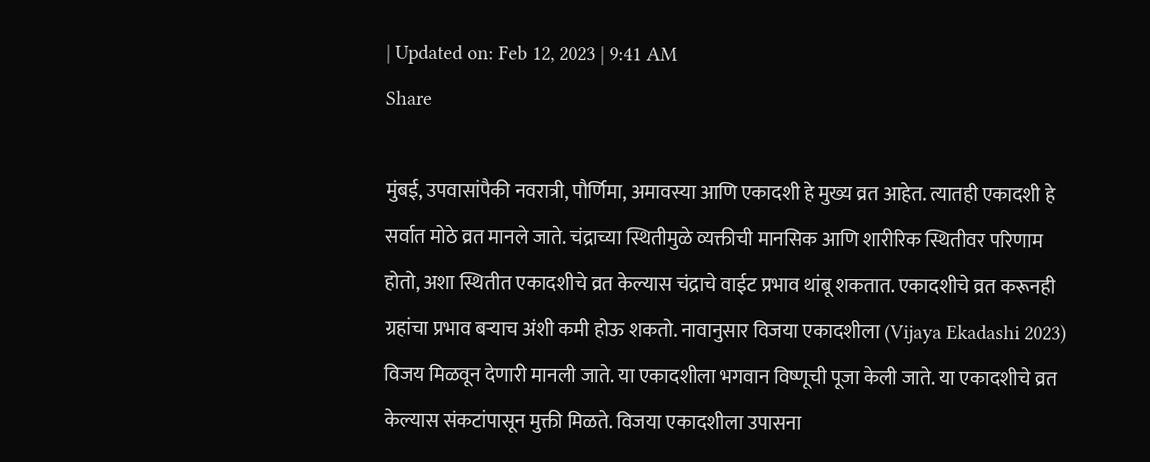| Updated on: Feb 12, 2023 | 9:41 AM
Share

मुंबई, उपवासांपैकी नवरात्री, पौर्णिमा, अमावस्या आणि एकादशी हे मुख्य व्रत आहेत. त्यातही एकादशी हे सर्वात मोठे व्रत मानले जाते. चंद्राच्या स्थितीमुळे व्यक्तीची मानसिक आणि शारीरिक स्थितीवर परिणाम होतो, अशा स्थितीत एकादशीचे व्रत केल्यास चंद्राचे वाईट प्रभाव थांबू शकतात. एकादशीचे व्रत करूनही ग्रहांचा प्रभाव बऱ्याच अंशी कमी होऊ शकतो. नावानुसार विजया एकादशीला (Vijaya Ekadashi 2023) विजय मिळवून देणारी मानली जाते. या एकादशीला भगवान विष्णूची पूजा केली जाते. या एकादशीचे व्रत केल्यास संकटांपासून मुक्ती मिळते. विजया एकादशीला उपासना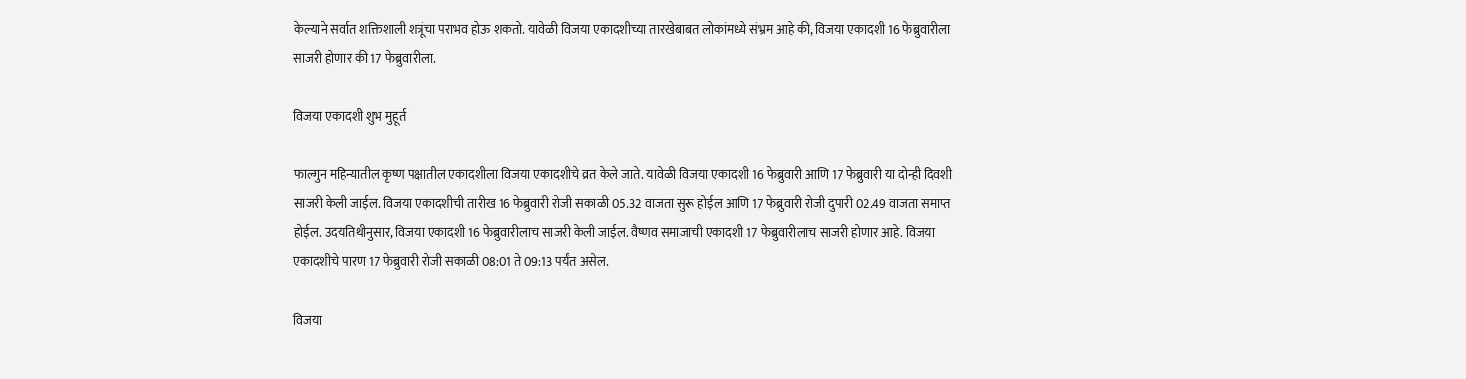केल्याने सर्वात शक्तिशाली शत्रूंचा पराभव होऊ शकतो. यावेळी विजया एकादशीच्या तारखेबाबत लोकांमध्ये संभ्रम आहे की, विजया एकादशी 16 फेब्रुवारीला साजरी होणार की 17 फेब्रुवारीला.

विजया एकादशी शुभ मुहूर्त

फाल्गुन महिन्यातील कृष्ण पक्षातील एकादशीला विजया एकादशीचे व्रत केले जाते. यावेळी विजया एकादशी 16 फेब्रुवारी आणि 17 फेब्रुवारी या दोन्ही दिवशी साजरी केली जाईल. विजया एकादशीची तारीख 16 फेब्रुवारी रोजी सकाळी 05.32 वाजता सुरू होईल आणि 17 फेब्रुवारी रोजी दुपारी 02.49 वाजता समाप्त होईल. उदयतिथीनुसार, विजया एकादशी 16 फेब्रुवारीलाच साजरी केली जाईल. वैष्णव समाजाची एकादशी 17 फेब्रुवारीलाच साजरी होणार आहे. विजया एकादशीचे पारण 17 फेब्रुवारी रोजी सकाळी 08:01 ते 09:13 पर्यंत असेल.

विजया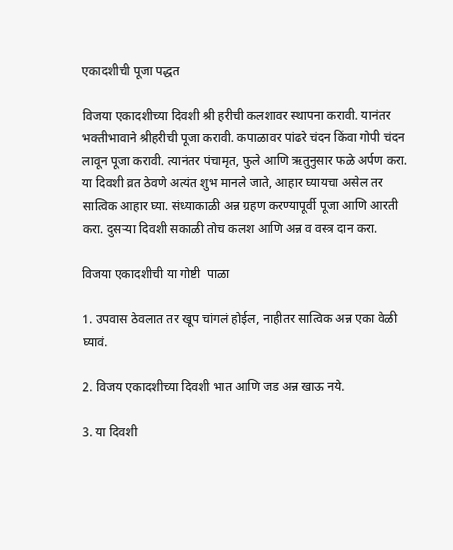एकादशीची पूजा पद्धत

विजया एकादशीच्या दिवशी श्री हरीची कलशावर स्थापना करावी. यानंतर भक्तीभावाने श्रीहरीची पूजा करावी. कपाळावर पांढरे चंदन किंवा गोपी चंदन लावून पूजा करावी. त्यानंतर पंचामृत, फुले आणि ऋतुनुसार फळे अर्पण करा. या दिवशी व्रत ठेवणे अत्यंत शुभ मानले जाते, आहार घ्यायचा असेल तर सात्विक आहार घ्या. संध्याकाळी अन्न ग्रहण करण्यापूर्वी पूजा आणि आरती करा. दुसऱ्या दिवशी सकाळी तोच कलश आणि अन्न व वस्त्र दान करा.

विजया एकादशीची या गोष्टी  पाळा

1. उपवास ठेवलात तर खूप चांगलं होईल, नाहीतर सात्विक अन्न एका वेळी घ्यावं.

2. विजय एकादशीच्या दिवशी भात आणि जड अन्न खाऊ नये.

3. या दिवशी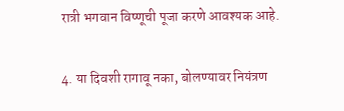रात्री भगवान विष्णूची पूजा करणे आवश्यक आहे.

4. या दिवशी रागावू नका, बोलण्यावर नियंत्रण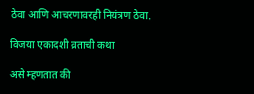ठेवा आणि आचरणावरही नियंत्रण ठेवा.

विजया एकादशी व्रताची कथा

असे म्हणतात की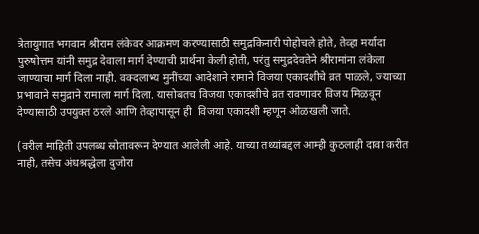त्रेतायुगात भगवान श्रीराम लंकेवर आक्रमण करण्यासाठी समुद्रकिनारी पोहोचले होते, तेव्हा मर्यादा पुरुषोत्तम यांनी समुद्र देवाला मार्ग देण्याची प्रार्थना केली होती, परंतु समुद्रदेवतेने श्रीरामांना लंकेला जाण्याचा मार्ग दिला नाही. वक्दलाभ्य मुनींच्या आदेशाने रामाने विजया एकादशीचे व्रत पाळले, ज्याच्या प्रभावाने समुद्राने रामाला मार्ग दिला. यासोबतच विजया एकादशीचे व्रत रावणावर विजय मिळवून देण्यासाठी उपयुक्त ठरले आणि तेव्हापासून ही  विजया एकादशी म्हणून ओळखली जाते.

(वरील माहिती उपलब्ध स्रोतावरून देण्यात आलेली आहे. याच्या तथ्यांबद्दल आम्ही कुठलाही दावा करीत नाही, तसेच अंधश्रद्धेला दुजोरा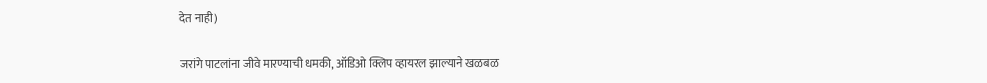देत नाही)

जरांगे पाटलांना जीवे मारण्याची धमकी, ऑडिओ क्लिप व्हायरल झाल्याने खळबळ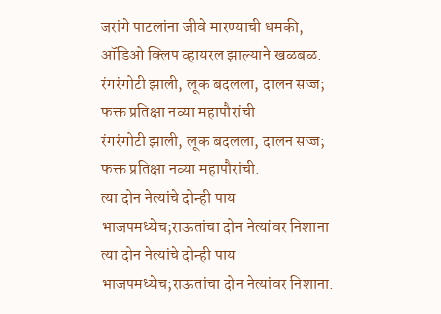जरांगे पाटलांना जीवे मारण्याची धमकी, ऑडिओ क्लिप व्हायरल झाल्याने खळबळ.
रंगरंगोटी झाली, लूक बदलला, दालन सज्ज; फक्त प्रतिक्षा नव्या महापौरांची
रंगरंगोटी झाली, लूक बदलला, दालन सज्ज; फक्त प्रतिक्षा नव्या महापौरांची.
त्या दोन नेत्यांचे दोन्ही पाय भाजपमध्येच;राऊतांचा दोन नेत्यांवर निशाना
त्या दोन नेत्यांचे दोन्ही पाय भाजपमध्येच;राऊतांचा दोन नेत्यांवर निशाना.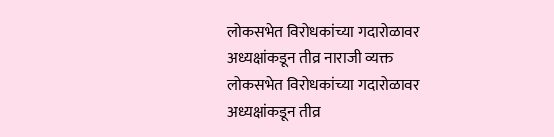लोकसभेत विरोधकांच्या गदारोळावर अध्यक्षांकडून तीव्र नाराजी व्यक्त
लोकसभेत विरोधकांच्या गदारोळावर अध्यक्षांकडून तीव्र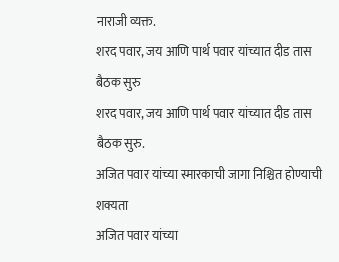नाराजी व्यक्त.
शरद पवार, जय आणि पार्थ पवार यांच्यात दीड तास बैठक सुरु
शरद पवार, जय आणि पार्थ पवार यांच्यात दीड तास बैठक सुरु.
अजित पवार यांच्या स्मारकाची जागा निश्चित होण्याची शक्यता
अजित पवार यांच्या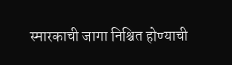स्मारकाची जागा निश्चित होण्याची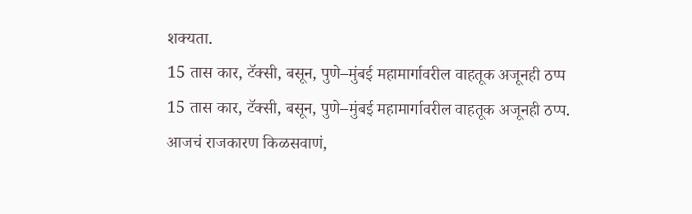शक्यता.
15 तास कार, टॅक्सी, बसून, पुणे–मुंबई महामार्गावरील वाहतूक अजूनही ठप्प
15 तास कार, टॅक्सी, बसून, पुणे–मुंबई महामार्गावरील वाहतूक अजूनही ठप्प.
आजचं राजकारण किळसवाणं,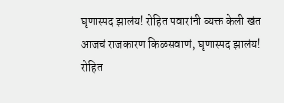घृणास्पद झालंय! रोहित पवारांनी व्यक्त केली खंत
आजचं राजकारण किळसवाणं, घृणास्पद झालंय! रोहित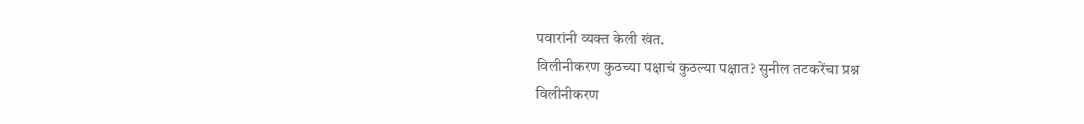पवारांनी व्यक्त केली खंत.
विलीनीकरण कुठच्या पक्षाचं कुठल्या पक्षात? सुनील तटकरेंचा प्रश्न
विलीनीकरण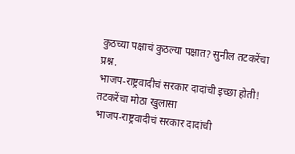कुठच्या पक्षाचं कुठल्या पक्षात? सुनील तटकरेंचा प्रश्न.
भाजप-राष्ट्रवादीचं सरकार दादांची इच्छा होती! तटकरेंचा मोठा खुलासा
भाजप-राष्ट्रवादीचं सरकार दादांची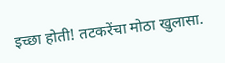इच्छा होती! तटकरेंचा मोठा खुलासा.